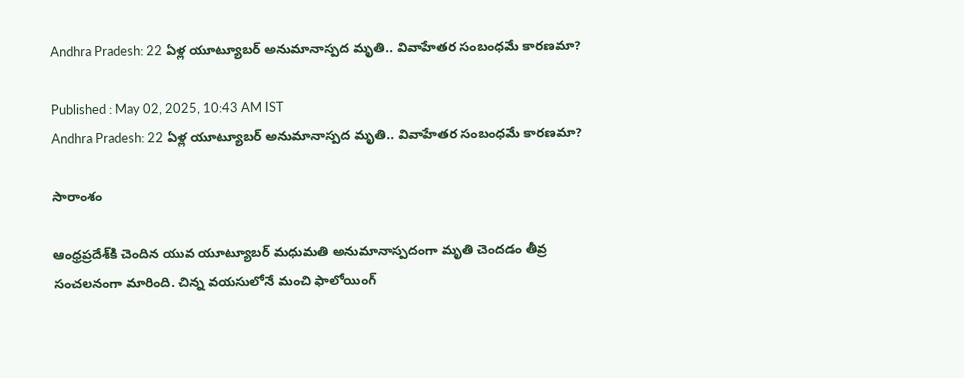Andhra Pradesh: 22 ఏళ్ల‌ యూట్యూబ‌ర్ అనుమానాస్ప‌ద మృతి.. వివాహేత‌ర సంబంధ‌మే కార‌ణ‌మా?

Published : May 02, 2025, 10:43 AM IST
Andhra Pradesh: 22 ఏళ్ల‌ యూట్యూబ‌ర్ అనుమానాస్ప‌ద మృతి.. వివాహేత‌ర సంబంధ‌మే కార‌ణ‌మా?

సారాంశం

ఆంధ్ర‌ప్ర‌దేశ్‌కి చెందిన యువ యూట్యూబర్ మధుమతి అనుమానాస్పదంగా మృతి చెందడం తీవ్ర సంచలనంగా మారింది. చిన్న వ‌య‌సులోనే మంచి ఫాలోయింగ్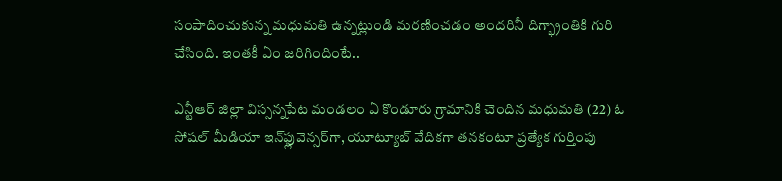సంపాదించుకున్న మ‌ధుమ‌తి ఉన్న‌ట్లుండి మ‌ర‌ణించ‌డం అంద‌రినీ దిగ్భ్రాంతికి గురి చేసింది. ఇంత‌కీ ఏం జ‌రిగిందింటే..

ఎన్టీఆర్ జిల్లా విస్సన్నపేట మండలం ఏ కొండూరు గ్రామానికి చెందిన మధుమతి (22) ఓ సోషల్ మీడియా ఇన్‌ఫ్లువెన్సర్‌గా, యూట్యూబ్ వేదికగా తనకంటూ ప్రత్యేక గుర్తింపు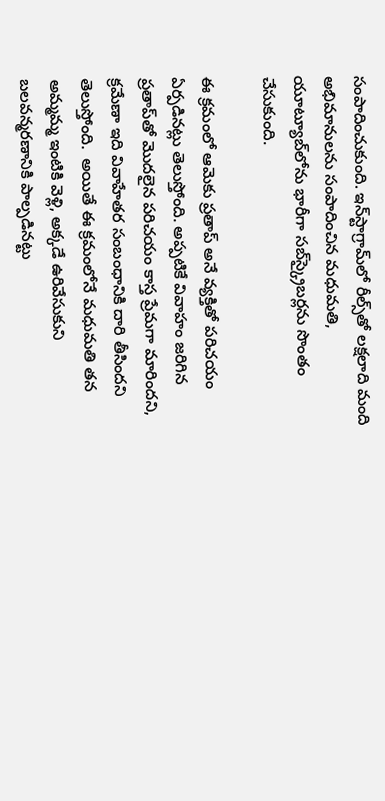సంపాదించుకుంది. ఇన్‌స్టాగ్రామ్‌లో రీల్స్‌తో లక్షలాది మంది అభిమానులను సంపాదించిన మధుమతి, యూట్యూబ్‌లోను భారీగా సబ్‌స్క్రైబర్లను సొంతం చేసుకుంది.

ఈ క్రమంలో ఆమెకు ప్రతాప్ అనే వ్య‌క్తితో ప‌రిచ‌యం ఏర్పడిన‌ట్లు తెలుస్తోంది. అప్ప‌టికే వివాహం జ‌రిగిన ప్ర‌తాప్‌తో మొద‌లైన ప‌రిచ‌యం కాస్త ప్రేమ‌గా మారింద‌ని, క్ర‌మేణా ఇది వివాహేత‌ర సంబంధానికి దారి తీసింద‌ని తెలుస్తోంది.  అయితే ఈ క్ర‌మంలోనే మధుమతి తన అమ్మమ్మ ఇంటికి వెళ్లి, అక్కడే ఉరివేసుకుని బలవన్మరణానికి పాల్పడినట్టు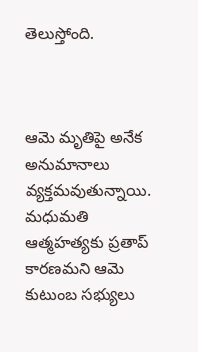తెలుస్తోంది.



ఆమె మృతిపై అనేక అనుమానాలు వ్యక్తమవుతున్నాయి. మధుమతి ఆత్మహత్యకు ప్రతాప్ కార‌ణ‌మ‌ని ఆమె కుటుంబ సభ్యులు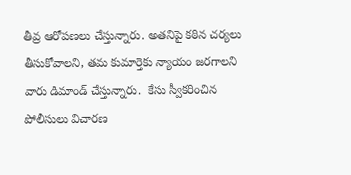తీవ్ర ఆరోపణలు చేస్తున్నారు. అతనిపై కఠిన చర్యలు తీసుకోవాలని, తమ కుమార్తెకు న్యాయం జరగాలని వారు డిమాండ్ చేస్తున్నారు.  కేసు స్వీక‌రించిన పోలీసులు విచార‌ణ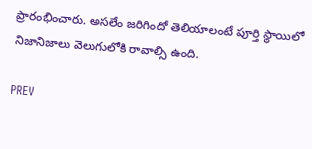ప్రారంభించారు. అసలేం జ‌రిగిందో తెలియాలంటే పూర్తి స్థాయిలో నిజానిజాలు వెలుగులోకి రావాల్సి ఉంది.

PREV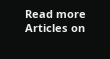Read more Articles on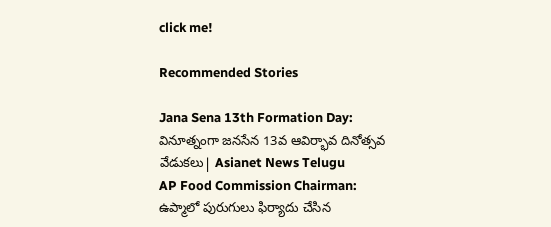click me!

Recommended Stories

Jana Sena 13th Formation Day: వినూత్నంగా జనసేన 13వ ఆవిర్భావ దినోత్సవ వేడుకలు| Asianet News Telugu
AP Food Commission Chairman: ఉప్మాలో పురుగులు ఫిర్యాదు చేసిన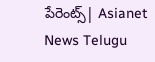పేరెంట్స్| Asianet News Telugu